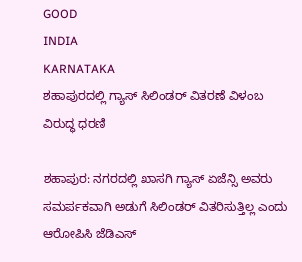GOOD
INDIA
KARNATAKA
ಶಹಾಪುರದಲ್ಲಿ ಗ್ಯಾಸ್ ಸಿಲಿಂಡರ್ ವಿತರಣೆ ವಿಳಂಬ ವಿರುದ್ಧ ಧರಣಿ

ಶಹಾಪುರ: ನಗರದಲ್ಲಿ ಖಾಸಗಿ ಗ್ಯಾಸ್ ಏಜೆನ್ಸಿ ಅವರು ಸಮರ್ಪಕವಾಗಿ ಅಡುಗೆ ಸಿಲಿಂಡರ್ ವಿತರಿಸುತ್ತಿಲ್ಲ ಎಂದು ಆರೋಪಿಸಿ ಜೆಡಿಎಸ್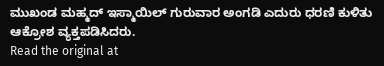ಮುಖಂಡ ಮಹ್ಮದ್ ಇಸ್ಮಾಯಿಲ್ ಗುರುವಾರ ಅಂಗಡಿ ಎದುರು ಧರಣಿ ಕುಳಿತು ಆಕ್ರೋಶ ವ್ಯಕ್ತಪಡಿಸಿದರು.
Read the original at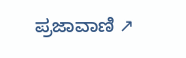ಪ್ರಜಾವಾಣಿ ↗